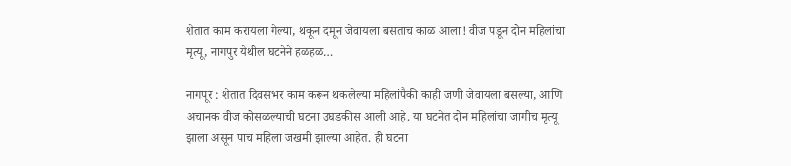शेतात काम करायला गेल्या, थकून दमून जेवायला बसताच काळ आला! वीज पडून दोन महिलांचा मृत्यू, नागपुर येथील घटनेने हळहळ…

नागपूर : शेतात दिवसभर काम करून थकलेल्या महिलांपैकी काही जणी जेवायला बसल्या, आणि अचानक वीज कोसळल्याची घटना उघडकीस आली आहे. या घटनेत दोन महिलांचा जागीच मृत्यू झाला असून पाच महिला जखमी झाल्या आहेत. ही घटना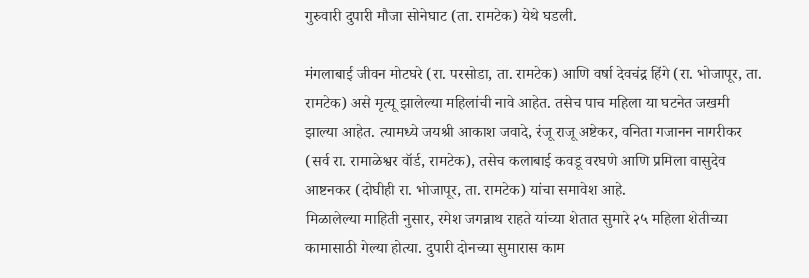गुरुवारी दुपारी मौजा सोनेघाट (ता. रामटेक) येथे घडली.

मंगलाबाई जीवन मोटघरे (रा. परसोडा, ता. रामटेक) आणि वर्षा देवचंद्र हिंगे (रा. भोजापूर, ता. रामटेक) असे मृत्यू झालेल्या महिलांची नावे आहेत. तसेच पाच महिला या घटनेत जखमी झाल्या आहेत. त्यामध्ये जयश्री आकाश जवादे, रंजू राजू अष्टेकर, वनिता गजानन नागरीकर (सर्व रा. रामाळेश्वर वॉर्ड, रामटेक), तसेच कलाबाई कवडू वरघणे आणि प्रमिला वासुदेव आष्टनकर (दोघीही रा. भोजापूर, ता. रामटेक) यांचा समावेश आहे.
मिळालेल्या माहिती नुसार, रमेश जगन्नाथ राहते यांच्या शेतात सुमारे २५ महिला शेतीच्या कामासाठी गेल्या होत्या. दुपारी दोनच्या सुमारास काम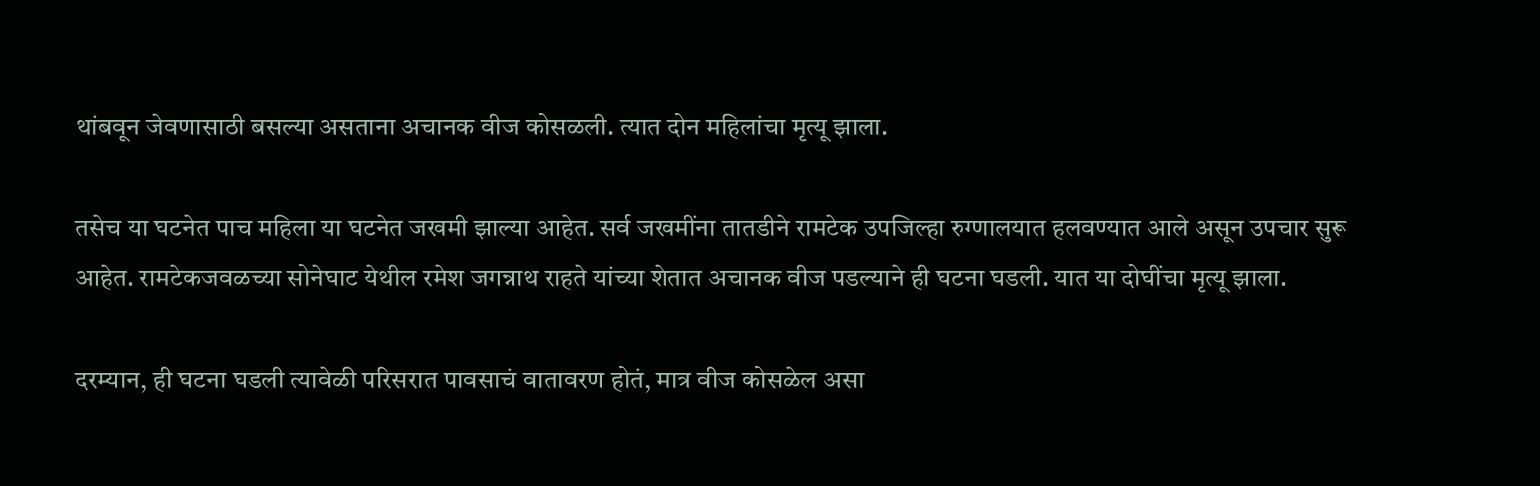थांबवून जेवणासाठी बसल्या असताना अचानक वीज कोसळली. त्यात दोन महिलांचा मृत्यू झाला.

तसेच या घटनेत पाच महिला या घटनेत जखमी झाल्या आहेत. सर्व जखमींना तातडीने रामटेक उपजिल्हा रुग्णालयात हलवण्यात आले असून उपचार सुरू आहेत. रामटेकजवळच्या सोनेघाट येथील रमेश जगन्नाथ राहते यांच्या शेतात अचानक वीज पडल्याने ही घटना घडली. यात या दोघींचा मृत्यू झाला.

दरम्यान, ही घटना घडली त्यावेळी परिसरात पावसाचं वातावरण होतं, मात्र वीज कोसळेल असा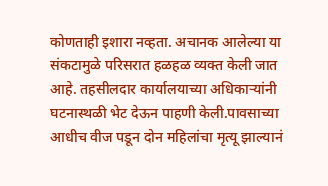कोणताही इशारा नव्हता. अचानक आलेल्या या संकटामुळे परिसरात हळहळ व्यक्त केली जात आहे. तहसीलदार कार्यालयाच्या अधिकाऱ्यांनी घटनास्थळी भेट देऊन पाहणी केली.पावसाच्या आधीच वीज पडून दोन महिलांचा मृत्यू झाल्यानं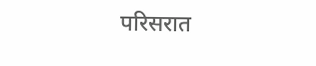परिसरात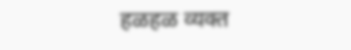हळहळ व्यक्त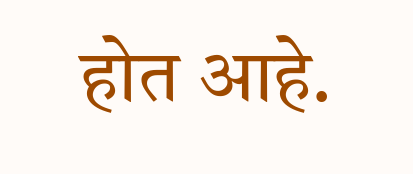होत आहे.